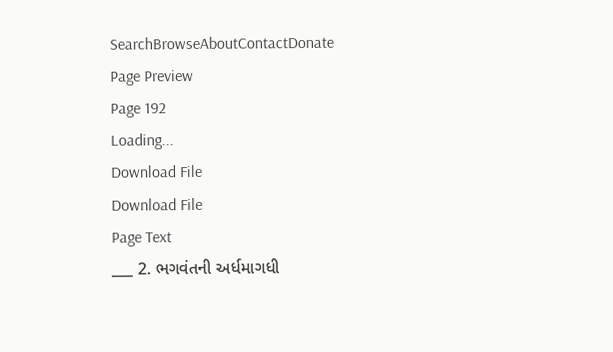SearchBrowseAboutContactDonate
Page Preview
Page 192
Loading...
Download File
Download File
Page Text
___ 2. ભગવંતની અર્ધમાગધી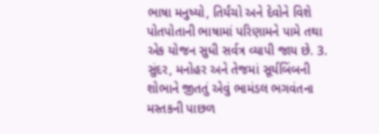ભાષા મનુષ્યો, તિર્યંચો અને દેવોને વિશે પોતપોતાની ભાષામાં પરિણામને પામે તથા એક યોજન સુધી સર્વત્ર વ્યાપી જાય છે. 3. સુંદર, મનોહર અને તેજમાં સૂર્યબિંબની શોભાને જીતતું એવું ભામંડલ ભગવંતના મસ્તકની પાછળ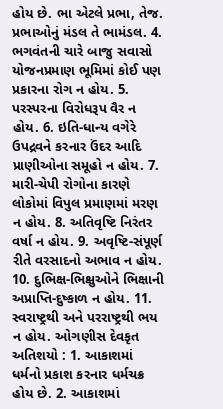હોય છે. ભા એટલે પ્રભા, તેજ. પ્રભાઓનું મંડલ તે ભામંડલ. 4. ભગવંતની ચારે બાજુ સવાસો યોજનપ્રમાણ ભૂમિમાં કોઈ પણ પ્રકારના રોગ ન હોય. 5. પરસ્પરના વિરોધરૂપ વૈર ન હોય. 6. ઇતિ-ધાન્ય વગેરે ઉપદ્રવને કરનાર ઉંદર આદિ પ્રાણીઓના સમૂહો ન હોય. 7. મારી-ચેપી રોગોના કારણે લોકોમાં વિપુલ પ્રમાણમાં મરણ ન હોય. 8. અતિવૃષ્ટિ નિરંતર વર્ષા ન હોય. 9. અવૃષ્ટિ-સંપૂર્ણ રીતે વરસાદનો અભાવ ન હોય. 10. દુભિક્ષ-ભિક્ષુઓને ભિક્ષાની અપ્રાપ્તિ-દુષ્કાળ ન હોય. 11. સ્વરાષ્ટ્રથી અને પરરાષ્ટ્રથી ભય ન હોય. ઓગણીસ દેવકૃત અતિશયો : 1. આકાશમાં ધર્મનો પ્રકાશ કરનાર ધર્મચક્ર હોય છે. 2. આકાશમાં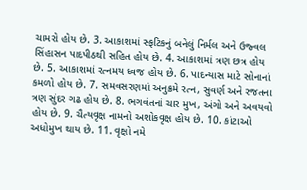ચામરો હોય છે. 3. આકાશમાં સ્ફટિકનું બનેલું નિર્મલ અને ઉજ્વલ સિંહાસન પાદપીઠથી સહિત હોય છે. 4. આકાશમાં ત્રણ છત્ર હોય છે. 5. આકાશમાં રત્નમય ધ્વજ હોય છે. 6. પાદન્યાસ માટે સોનાનાં કમળો હોય છે. 7. સમવસરણમાં અનુક્રમે રત્ન, સુવર્ણ અને રજતના ત્રણ સુંદર ગઢ હોય છે. 8. ભગવંતનાં ચાર મુખ, અંગો અને અવયવો હોય છે. 9. ચૈત્યવૃક્ષ નામનો અશોકવૃક્ષ હોય છે. 10. કાંટાઓ અધોમુખ થાય છે. 11. વૃક્ષો નમે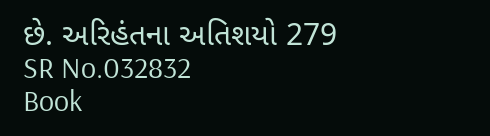છે. અરિહંતના અતિશયો 279
SR No.032832
Book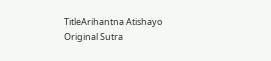TitleArihantna Atishayo
Original Sutra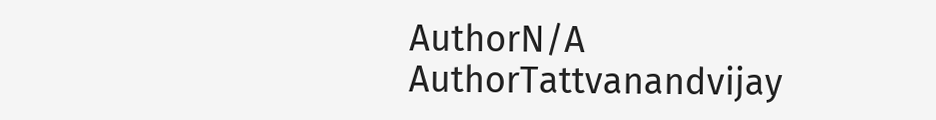AuthorN/A
AuthorTattvanandvijay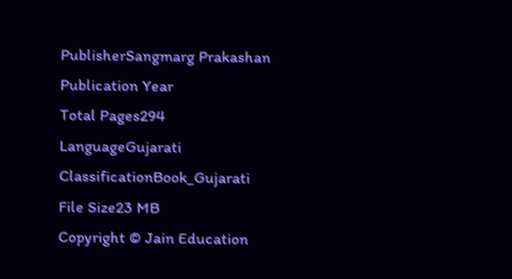PublisherSangmarg Prakashan
Publication Year
Total Pages294
LanguageGujarati
ClassificationBook_Gujarati
File Size23 MB
Copyright © Jain Education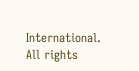International. All rights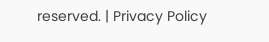reserved. | Privacy Policy